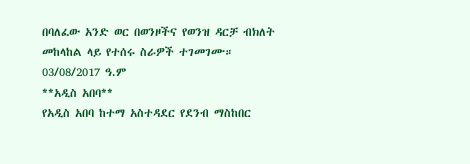በባለፈው አንድ ወር በወንዞችና የወንዝ ዳርቻ ብክለት መከላከል ላይ የተሰሩ ስራዎች ተገመገሙ።
03/08/2017 ዓ.ም
**አዲስ አበባ**
የአዲስ አበባ ከተማ አስተዳደር የደንብ ማስከበር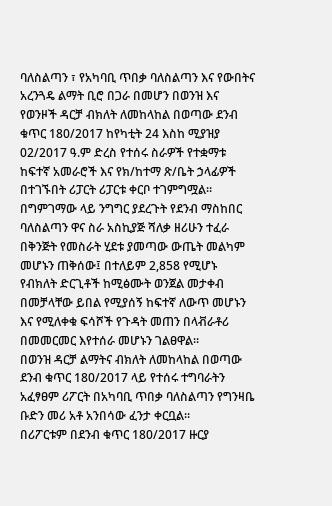ባለስልጣን ፣ የአካባቢ ጥበቃ ባለስልጣን እና የውበትና አረንጓዴ ልማት ቢሮ በጋራ በመሆን በወንዝ እና የወንዞች ዳርቻ ብክለት ለመከላከል በወጣው ደንብ ቁጥር 180/2017 ከየካቲት 24 እስከ ሚያዝያ 02/2017 ዓ.ም ድረስ የተሰሩ ስራዎች የተቋማቱ ከፍተኛ አመራሮች እና የክ/ከተማ ጽ/ቤት ኃላፊዎች በተገኙበት ሪፓርት ሪፓርቱ ቀርቦ ተገምግሟል።
በግምገማው ላይ ንግግር ያደረጉት የደንብ ማስከበር ባለስልጣን ዋና ስራ አስኪያጅ ሻለቃ ዘሪሁን ተፈራ በቅንጅት የመስራት ሂደቱ ያመጣው ውጤት መልካም መሆኑን ጠቅሰው፤ በተለይም 2,858 የሚሆኑ የብክለት ድርጊቶች ከሚፅሙት ወንጀል መታቀብ በመቻላቸው ይበል የሚያሰኝ ከፍተኛ ለውጥ መሆኑን እና የሚለቀቁ ፍሳሾች የጉዳት መጠን በላቭራቶሪ በመመርመር እየተሰራ መሆኑን ገልፀዋል።
በወንዝ ዳርቻ ልማትና ብክለት ለመከላከል በወጣው ደንብ ቁጥር 180/2017 ላይ የተሰሩ ተግባራትን አፈፃፀም ሪፖርት በአካባቢ ጥበቃ ባለስልጣን የግንዛቤ ቡድን መሪ አቶ አንበሳው ፈንታ ቀርቧል።
በሪፖርቱም በደንብ ቁጥር 180/2017 ዙርያ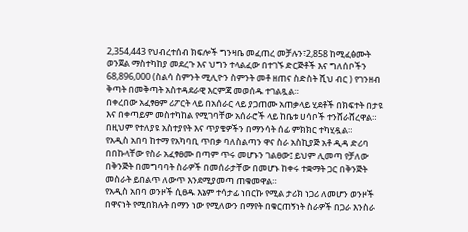2,354,443 የህብረተሰብ ክፍሎች ግንዛቤ መፈጠረ መቻሉን፣2,858 ከሚፈፅሙት ወንጀል ማስተካከያ መደረጉ እና ህግን ተላልፈው በተገኙ ድርጅቶች እና ግለሰቦችን 68,896,000 (ስልሳ ስምንት ሚሊዮን ስምንት መቶ ዘጠና ስድስት ሺህ ብር ) የገንዘብ ቅጣት በመቅጣት አስተዳደራዊ እርምጃ መወሰዱ ተገልጿል።
በቀረበው አፈፃፀም ሪፖርት ላይ በአሰራር ላይ ያጋጠሙ አጠቃላይ ሂደቶች በክፍተት በታዩ እና በቀጣይም መስተካከል የሚገባቸው አሰራሮች ላይ ከቤቱ ሀሳቦች ተንሸራሸረዋል። በዚህም የተለያዩ አስተያየት እና ጥያቄዎችን በማንሳት ሰፊ ምክክር ተካሂዷል።
የአዲስ አበባ ከተማ የአካባቢ ጥበቃ ባለስልጣን ዋና ስራ አስኪያጅ አቶ ዲዳ ድሪባ በበኩላቸው የስራ አፈፃፀሙ በጣም ጥሩ መሆኑን ገልፀው፤ ይህም ሊመጣ የቻለው በቅንጅት በመግባባት ስራዎች በመሰራታቸው በመሆኑ ከቀሩ ተቋማት ጋር በቅንጅት መስራት ይበልጥ ለውጥ እንደሚያመጣ ጠቁመዋል።
የአዲስ አበባ ወንዞች ሲፀዱ እኔም ተሳታፊ ነበርኩ የሚል ታሪክ ነጋሪ ለመሆን ወንዞች በዋናነት የሚበክሉት በማን ነው የሚለውን በማየት በቁርጠኝነት ስራዎች በጋራ እንስራ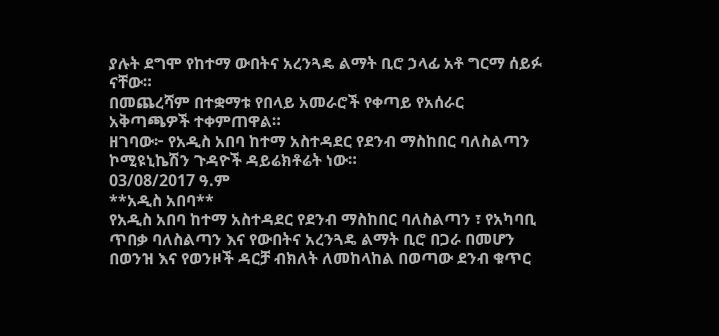ያሉት ደግሞ የከተማ ውበትና አረንጓዴ ልማት ቢሮ ኃላፊ አቶ ግርማ ሰይፉ ናቸው።
በመጨረሻም በተቋማቱ የበላይ አመራሮች የቀጣይ የአሰራር አቅጣጫዎች ተቀምጠዋል።
ዘገባው፦ የአዲስ አበባ ከተማ አስተዳደር የደንብ ማስከበር ባለስልጣን ኮሚዩኒኬሽን ጉዳዮች ዳይሬክቶሬት ነው።
03/08/2017 ዓ.ም
**አዲስ አበባ**
የአዲስ አበባ ከተማ አስተዳደር የደንብ ማስከበር ባለስልጣን ፣ የአካባቢ ጥበቃ ባለስልጣን እና የውበትና አረንጓዴ ልማት ቢሮ በጋራ በመሆን በወንዝ እና የወንዞች ዳርቻ ብክለት ለመከላከል በወጣው ደንብ ቁጥር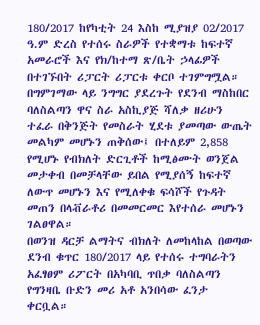180/2017 ከየካቲት 24 እስከ ሚያዝያ 02/2017 ዓ.ም ድረስ የተሰሩ ስራዎች የተቋማቱ ከፍተኛ አመራሮች እና የክ/ከተማ ጽ/ቤት ኃላፊዎች በተገኙበት ሪፓርት ሪፓርቱ ቀርቦ ተገምግሟል።
በግምገማው ላይ ንግግር ያደረጉት የደንብ ማስከበር ባለስልጣን ዋና ስራ አስኪያጅ ሻለቃ ዘሪሁን ተፈራ በቅንጅት የመስራት ሂደቱ ያመጣው ውጤት መልካም መሆኑን ጠቅሰው፤ በተለይም 2,858 የሚሆኑ የብክለት ድርጊቶች ከሚፅሙት ወንጀል መታቀብ በመቻላቸው ይበል የሚያሰኝ ከፍተኛ ለውጥ መሆኑን እና የሚለቀቁ ፍሳሾች የጉዳት መጠን በላቭራቶሪ በመመርመር እየተሰራ መሆኑን ገልፀዋል።
በወንዝ ዳርቻ ልማትና ብክለት ለመከላከል በወጣው ደንብ ቁጥር 180/2017 ላይ የተሰሩ ተግባራትን አፈፃፀም ሪፖርት በአካባቢ ጥበቃ ባለስልጣን የግንዛቤ ቡድን መሪ አቶ አንበሳው ፈንታ ቀርቧል።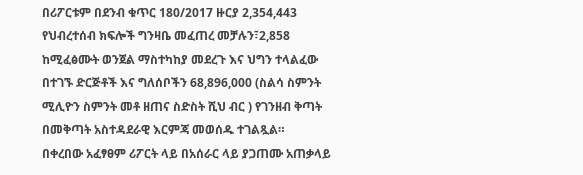በሪፖርቱም በደንብ ቁጥር 180/2017 ዙርያ 2,354,443 የህብረተሰብ ክፍሎች ግንዛቤ መፈጠረ መቻሉን፣2,858 ከሚፈፅሙት ወንጀል ማስተካከያ መደረጉ እና ህግን ተላልፈው በተገኙ ድርጅቶች እና ግለሰቦችን 68,896,000 (ስልሳ ስምንት ሚሊዮን ስምንት መቶ ዘጠና ስድስት ሺህ ብር ) የገንዘብ ቅጣት በመቅጣት አስተዳደራዊ እርምጃ መወሰዱ ተገልጿል።
በቀረበው አፈፃፀም ሪፖርት ላይ በአሰራር ላይ ያጋጠሙ አጠቃላይ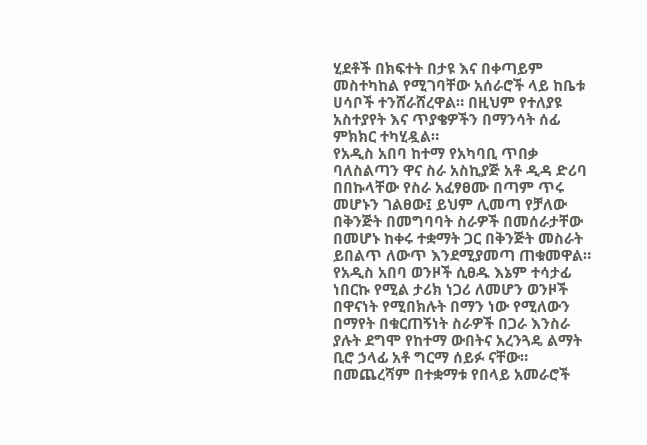ሂደቶች በክፍተት በታዩ እና በቀጣይም መስተካከል የሚገባቸው አሰራሮች ላይ ከቤቱ ሀሳቦች ተንሸራሸረዋል። በዚህም የተለያዩ አስተያየት እና ጥያቄዎችን በማንሳት ሰፊ ምክክር ተካሂዷል።
የአዲስ አበባ ከተማ የአካባቢ ጥበቃ ባለስልጣን ዋና ስራ አስኪያጅ አቶ ዲዳ ድሪባ በበኩላቸው የስራ አፈፃፀሙ በጣም ጥሩ መሆኑን ገልፀው፤ ይህም ሊመጣ የቻለው በቅንጅት በመግባባት ስራዎች በመሰራታቸው በመሆኑ ከቀሩ ተቋማት ጋር በቅንጅት መስራት ይበልጥ ለውጥ እንደሚያመጣ ጠቁመዋል።
የአዲስ አበባ ወንዞች ሲፀዱ እኔም ተሳታፊ ነበርኩ የሚል ታሪክ ነጋሪ ለመሆን ወንዞች በዋናነት የሚበክሉት በማን ነው የሚለውን በማየት በቁርጠኝነት ስራዎች በጋራ እንስራ ያሉት ደግሞ የከተማ ውበትና አረንጓዴ ልማት ቢሮ ኃላፊ አቶ ግርማ ሰይፉ ናቸው።
በመጨረሻም በተቋማቱ የበላይ አመራሮች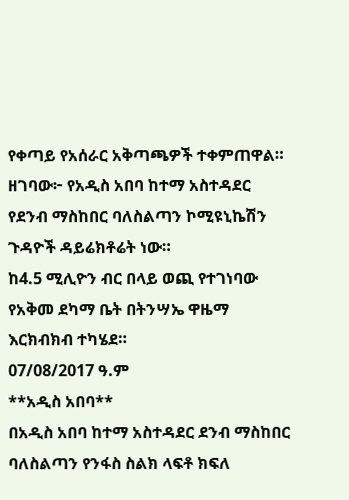የቀጣይ የአሰራር አቅጣጫዎች ተቀምጠዋል።
ዘገባው፦ የአዲስ አበባ ከተማ አስተዳደር የደንብ ማስከበር ባለስልጣን ኮሚዩኒኬሽን ጉዳዮች ዳይሬክቶሬት ነው።
ከ4.5 ሚሊዮን ብር በላይ ወጪ የተገነባው የአቅመ ደካማ ቤት በትንሣኤ ዋዜማ እርክብክብ ተካሄደ።
07/08/2017 ዓ.ም
**አዲስ አበባ**
በአዲስ አበባ ከተማ አስተዳደር ደንብ ማስከበር ባለስልጣን የንፋስ ስልክ ላፍቶ ክፍለ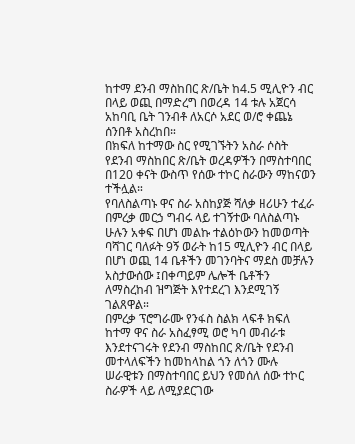ከተማ ደንብ ማስከበር ጽ/ቤት ከ4.5 ሚሊዮን ብር በላይ ወጪ በማድረግ በወረዳ 14 ቱሉ አጀርሳ አከባቢ ቤት ገንብቶ ለአርሶ አደር ወ/ሮ ቀጨኔ ሰንበቶ አስረከበ።
በክፍለ ከተማው ስር የሚገኙትን አስራ ሶስት የደንብ ማስከበር ጽ/ቤት ወረዳዎችን በማስተባበር በ120 ቀናት ውስጥ የሰው ተኮር ስራውን ማከናወን ተችሏል።
የባለስልጣኑ ዋና ስራ አስከያጅ ሻለቃ ዘሪሁን ተፈራ በምረቃ መርኃ ግብሩ ላይ ተገኝተው ባለስልጣኑ ሁሉን አቀፍ በሆነ መልኩ ተልዕኮውን ከመወጣት ባሻገር ባለፉት 9ኝ ወራት ከ15 ሚሊዮን ብር በላይ በሆነ ወጪ 14 ቤቶችን መገንባትና ማደስ መቻሉን አስታውሰው ፤በቀጣይም ሌሎች ቤቶችን ለማስረከብ ዝግጅት እየተደረገ እንደሚገኝ ገልጸዋል።
በምረቃ ፕሮግራሙ የንፋስ ስልክ ላፍቶ ክፍለ ከተማ ዋና ስራ አስፈፃሚ ወሮ ካባ መብራቱ እንደተናገሩት የደንብ ማስከበር ጽ/ቤት የደንብ መተላለፍችን ከመከላከል ጎን ለጎን ሙሉ ሠራዊቱን በማስተባበር ይህን የመሰለ ሰው ተኮር ስራዎች ላይ ለሚያደርገው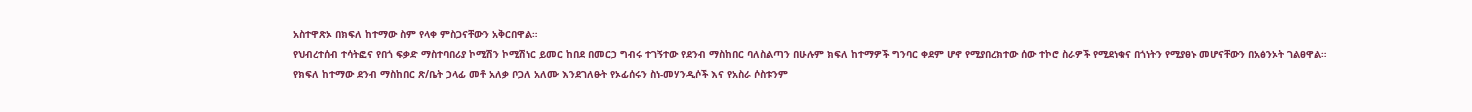አስተዋጽኦ በክፍለ ከተማው ስም የላቀ ምስጋናቸውን አቅርበዋል።
የህብረተሰብ ተሳትፎና የበጎ ፍቃድ ማስተባበሪያ ኮሚሽን ኮሚሽነር ይመር ከበደ በመርኃ ግብሩ ተገኝተው የደንብ ማስከበር ባለስልጣን በሁሉም ክፍለ ከተማዎች ግንባር ቀደም ሆኖ የሚያበረክተው ሰው ተኮሮ ስራዎች የሚደነቁና በጎነትን የሚያፀኑ መሆናቸውን በአፅንኦት ገልፀዋል።
የክፍለ ከተማው ደንብ ማስከበር ጽ/ቤት ኃላፊ መቶ አለቃ ቦጋለ አለሙ እንደገለፁት የኦፊሰሩን ስነ-መሃንዲሶች እና የአስራ ሶስቱንም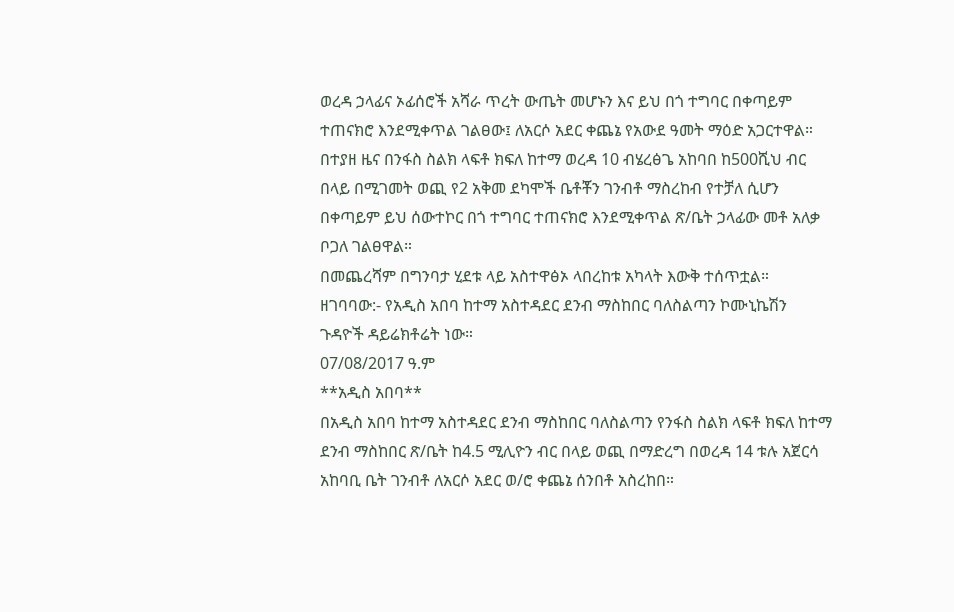ወረዳ ኃላፊና ኦፊሰሮች አሻራ ጥረት ውጤት መሆኑን እና ይህ በጎ ተግባር በቀጣይም ተጠናክሮ እንደሚቀጥል ገልፀው፤ ለአርሶ አደር ቀጨኔ የአውደ ዓመት ማዕድ አጋርተዋል።
በተያዘ ዜና በንፋስ ስልክ ላፍቶ ክፍለ ከተማ ወረዳ 10 ብሄረፅጌ አከባበ ከ500ሺህ ብር በላይ በሚገመት ወጪ የ2 አቅመ ደካሞች ቤቶቾን ገንብቶ ማስረከብ የተቻለ ሲሆን በቀጣይም ይህ ሰውተኮር በጎ ተግባር ተጠናክሮ እንደሚቀጥል ጽ/ቤት ኃላፊው መቶ አለቃ ቦጋለ ገልፀዋል።
በመጨረሻም በግንባታ ሂደቱ ላይ አስተዋፅኦ ላበረከቱ አካላት እውቅ ተሰጥቷል።
ዘገባባው:- የአዲስ አበባ ከተማ አስተዳደር ደንብ ማስከበር ባለስልጣን ኮሙኒኬሽን ጉዳዮች ዳይሬክቶሬት ነው።
07/08/2017 ዓ.ም
**አዲስ አበባ**
በአዲስ አበባ ከተማ አስተዳደር ደንብ ማስከበር ባለስልጣን የንፋስ ስልክ ላፍቶ ክፍለ ከተማ ደንብ ማስከበር ጽ/ቤት ከ4.5 ሚሊዮን ብር በላይ ወጪ በማድረግ በወረዳ 14 ቱሉ አጀርሳ አከባቢ ቤት ገንብቶ ለአርሶ አደር ወ/ሮ ቀጨኔ ሰንበቶ አስረከበ።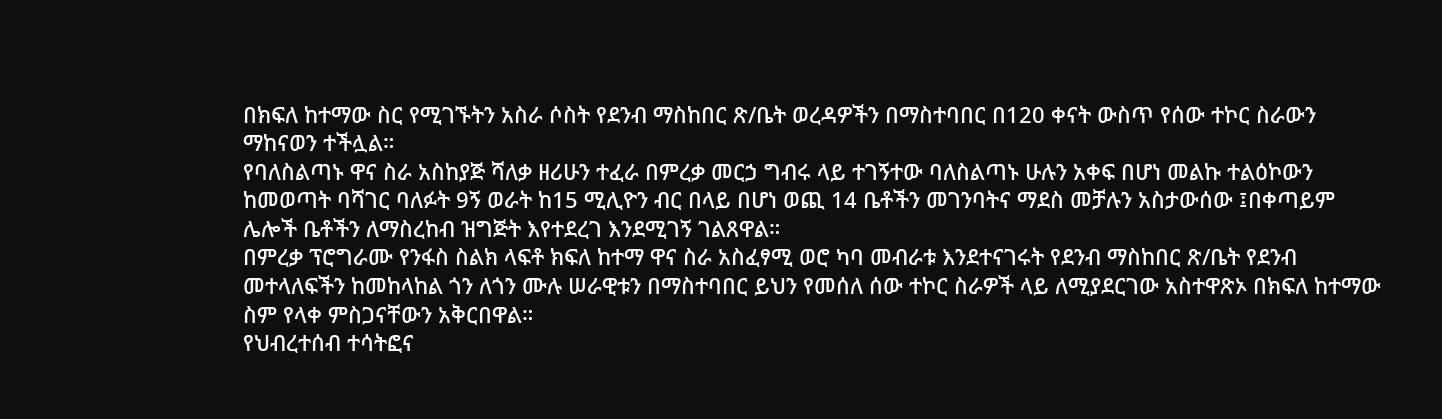በክፍለ ከተማው ስር የሚገኙትን አስራ ሶስት የደንብ ማስከበር ጽ/ቤት ወረዳዎችን በማስተባበር በ120 ቀናት ውስጥ የሰው ተኮር ስራውን ማከናወን ተችሏል።
የባለስልጣኑ ዋና ስራ አስከያጅ ሻለቃ ዘሪሁን ተፈራ በምረቃ መርኃ ግብሩ ላይ ተገኝተው ባለስልጣኑ ሁሉን አቀፍ በሆነ መልኩ ተልዕኮውን ከመወጣት ባሻገር ባለፉት 9ኝ ወራት ከ15 ሚሊዮን ብር በላይ በሆነ ወጪ 14 ቤቶችን መገንባትና ማደስ መቻሉን አስታውሰው ፤በቀጣይም ሌሎች ቤቶችን ለማስረከብ ዝግጅት እየተደረገ እንደሚገኝ ገልጸዋል።
በምረቃ ፕሮግራሙ የንፋስ ስልክ ላፍቶ ክፍለ ከተማ ዋና ስራ አስፈፃሚ ወሮ ካባ መብራቱ እንደተናገሩት የደንብ ማስከበር ጽ/ቤት የደንብ መተላለፍችን ከመከላከል ጎን ለጎን ሙሉ ሠራዊቱን በማስተባበር ይህን የመሰለ ሰው ተኮር ስራዎች ላይ ለሚያደርገው አስተዋጽኦ በክፍለ ከተማው ስም የላቀ ምስጋናቸውን አቅርበዋል።
የህብረተሰብ ተሳትፎና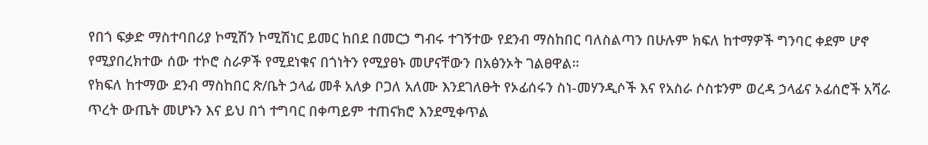የበጎ ፍቃድ ማስተባበሪያ ኮሚሽን ኮሚሽነር ይመር ከበደ በመርኃ ግብሩ ተገኝተው የደንብ ማስከበር ባለስልጣን በሁሉም ክፍለ ከተማዎች ግንባር ቀደም ሆኖ የሚያበረክተው ሰው ተኮሮ ስራዎች የሚደነቁና በጎነትን የሚያፀኑ መሆናቸውን በአፅንኦት ገልፀዋል።
የክፍለ ከተማው ደንብ ማስከበር ጽ/ቤት ኃላፊ መቶ አለቃ ቦጋለ አለሙ እንደገለፁት የኦፊሰሩን ስነ-መሃንዲሶች እና የአስራ ሶስቱንም ወረዳ ኃላፊና ኦፊሰሮች አሻራ ጥረት ውጤት መሆኑን እና ይህ በጎ ተግባር በቀጣይም ተጠናክሮ እንደሚቀጥል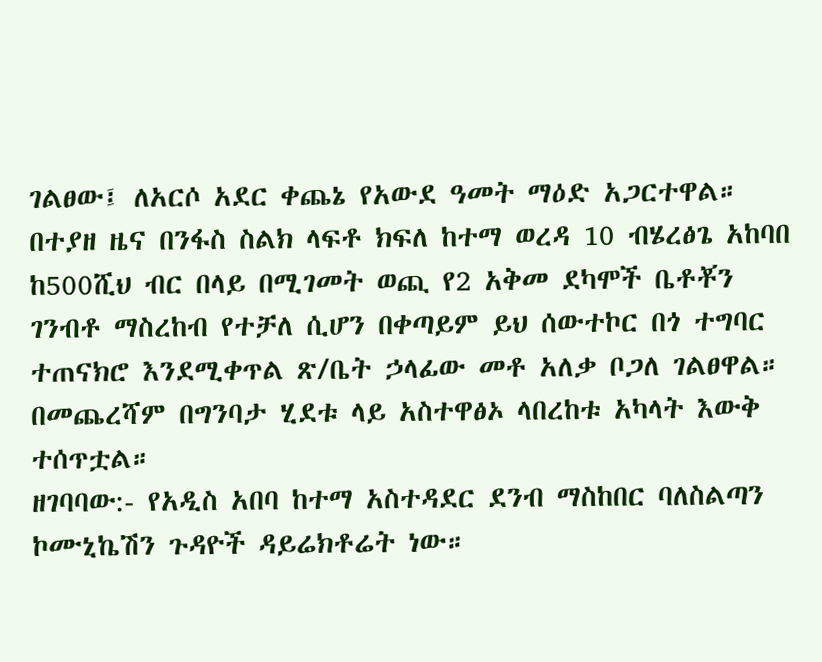ገልፀው፤ ለአርሶ አደር ቀጨኔ የአውደ ዓመት ማዕድ አጋርተዋል።
በተያዘ ዜና በንፋስ ስልክ ላፍቶ ክፍለ ከተማ ወረዳ 10 ብሄረፅጌ አከባበ ከ500ሺህ ብር በላይ በሚገመት ወጪ የ2 አቅመ ደካሞች ቤቶቾን ገንብቶ ማስረከብ የተቻለ ሲሆን በቀጣይም ይህ ሰውተኮር በጎ ተግባር ተጠናክሮ እንደሚቀጥል ጽ/ቤት ኃላፊው መቶ አለቃ ቦጋለ ገልፀዋል።
በመጨረሻም በግንባታ ሂደቱ ላይ አስተዋፅኦ ላበረከቱ አካላት እውቅ ተሰጥቷል።
ዘገባባው:- የአዲስ አበባ ከተማ አስተዳደር ደንብ ማስከበር ባለስልጣን ኮሙኒኬሽን ጉዳዮች ዳይሬክቶሬት ነው።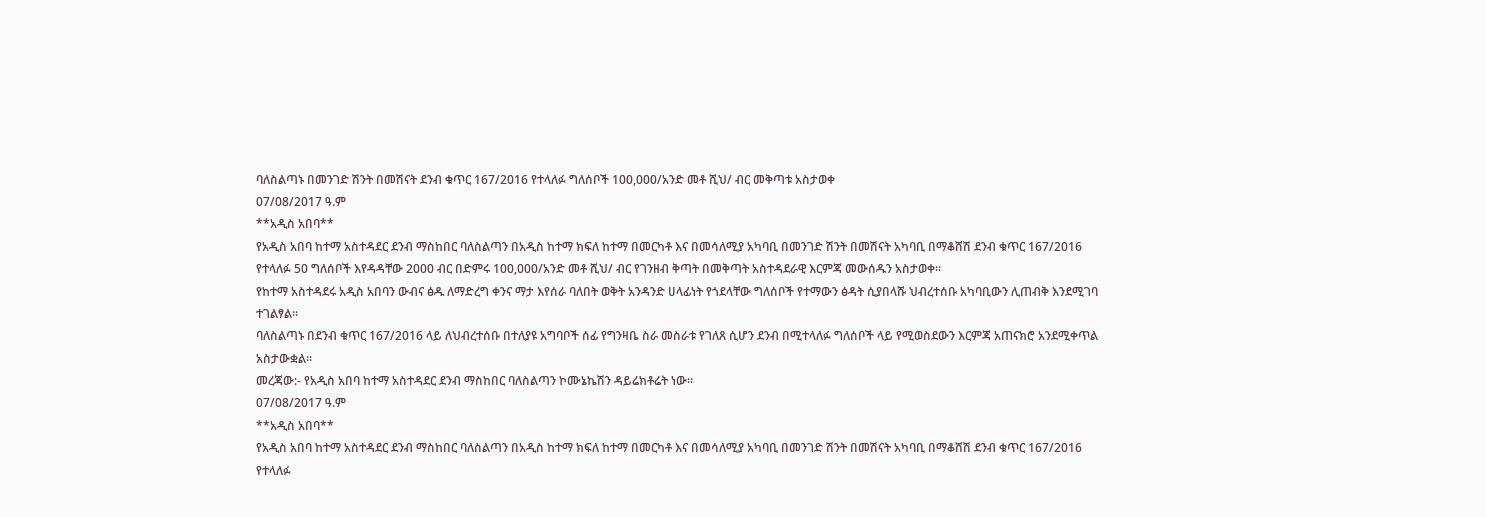ባለስልጣኑ በመንገድ ሽንት በመሽናት ደንብ ቁጥር 167/2016 የተላለፉ ግለሰቦች 100,000/አንድ መቶ ሺህ/ ብር መቅጣቱ አስታወቀ
07/08/2017 ዓ.ም
**አዲስ አበባ**
የአዲስ አበባ ከተማ አስተዳደር ደንብ ማስከበር ባለስልጣን በአዲስ ከተማ ክፍለ ከተማ በመርካቶ እና በመሳለሚያ አካባቢ በመንገድ ሽንት በመሽናት አካባቢ በማቆሸሽ ደንብ ቁጥር 167/2016 የተላለፉ 50 ግለሰቦች እየዳዳቸው 2000 ብር በድምሩ 100,000/አንድ መቶ ሺህ/ ብር የገንዘብ ቅጣት በመቅጣት አስተዳደራዊ እርምጃ መውሰዱን አስታወቀ፡፡
የከተማ አስተዳደሩ አዲስ አበባን ውብና ፅዱ ለማድረግ ቀንና ማታ እየሰራ ባለበት ወቅት አንዳንድ ሀላፊነት የጎደላቸው ግለሰቦች የተማውን ፅዳት ሲያበላሹ ህብረተሰቡ አካባቢውን ሊጠብቅ እንደሚገባ ተገልፃል።
ባለስልጣኑ በደንብ ቁጥር 167/2016 ላይ ለህብረተሰቡ በተለያዩ አግባቦች ሰፊ የግንዛቤ ስራ መስራቱ የገለጸ ሲሆን ደንብ በሚተላለፉ ግለሰቦች ላይ የሚወስደውን እርምጃ አጠናክሮ አንደሚቀጥል አስታውቋል።
መረጃው:- የአዲስ አበባ ከተማ አስተዳደር ደንብ ማስከበር ባለስልጣን ኮሙኔኬሽን ዳይሬክቶሬት ነው።
07/08/2017 ዓ.ም
**አዲስ አበባ**
የአዲስ አበባ ከተማ አስተዳደር ደንብ ማስከበር ባለስልጣን በአዲስ ከተማ ክፍለ ከተማ በመርካቶ እና በመሳለሚያ አካባቢ በመንገድ ሽንት በመሽናት አካባቢ በማቆሸሽ ደንብ ቁጥር 167/2016 የተላለፉ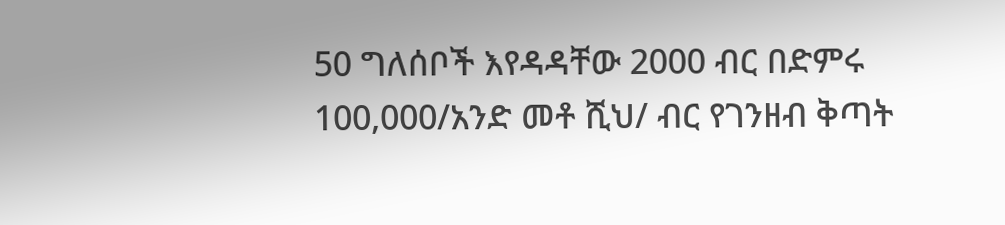50 ግለሰቦች እየዳዳቸው 2000 ብር በድምሩ 100,000/አንድ መቶ ሺህ/ ብር የገንዘብ ቅጣት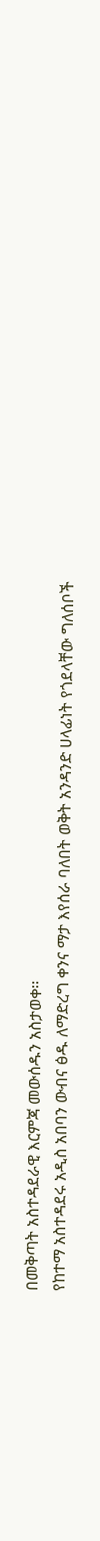በመቅጣት አስተዳደራዊ እርምጃ መውሰዱን አስታወቀ፡፡
የከተማ አስተዳደሩ አዲስ አበባን ውብና ፅዱ ለማድረግ ቀንና ማታ እየሰራ ባለበት ወቅት አንዳንድ ሀላፊነት የጎደላቸው ግለሰቦች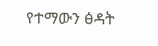የተማውን ፅዳት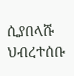ሲያበላሹ ህብረተሰቡ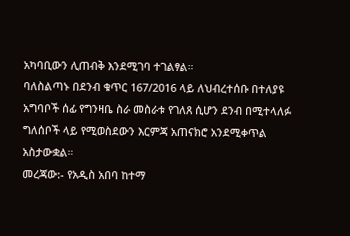አካባቢውን ሊጠብቅ እንደሚገባ ተገልፃል።
ባለስልጣኑ በደንብ ቁጥር 167/2016 ላይ ለህብረተሰቡ በተለያዩ አግባቦች ሰፊ የግንዛቤ ስራ መስራቱ የገለጸ ሲሆን ደንብ በሚተላለፉ ግለሰቦች ላይ የሚወስደውን እርምጃ አጠናክሮ አንደሚቀጥል አስታውቋል።
መረጃው:- የአዲስ አበባ ከተማ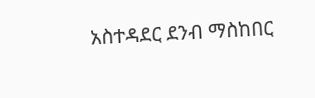አስተዳደር ደንብ ማስከበር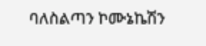ባለስልጣን ኮሙኔኬሽን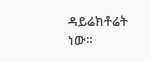ዳይሬክቶሬት ነው።